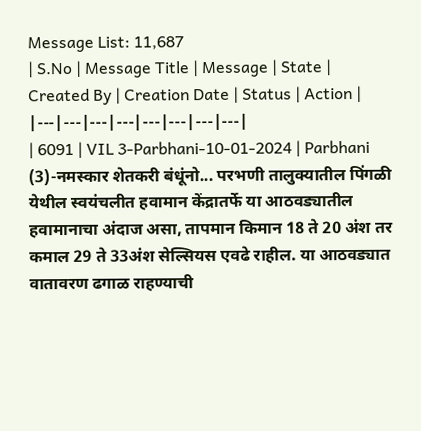Message List: 11,687
| S.No | Message Title | Message | State | Created By | Creation Date | Status | Action |
|---|---|---|---|---|---|---|---|
| 6091 | VIL 3-Parbhani-10-01-2024 | Parbhani (3)-नमस्कार शेतकरी बंधूंनो... परभणी तालुक्यातील पिंगळी येथील स्वयंचलीत हवामान केंद्रातर्फे या आठवड्यातील हवामानाचा अंदाज असा, तापमान किमान 18 ते 20 अंश तर कमाल 29 ते 33अंश सेल्सियस एवढे राहील. या आठवड्यात वातावरण ढगाळ राहण्याची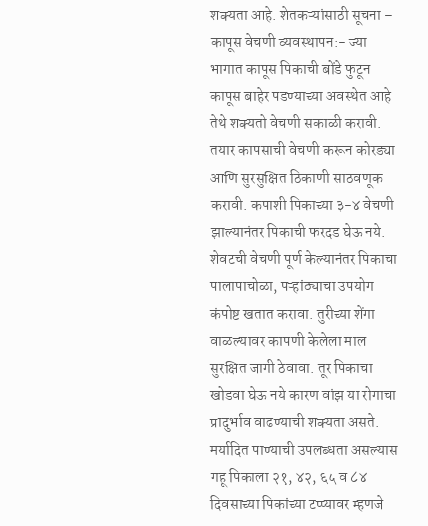शक्यता आहे. शेतकऱ्यांसाठी सूचना – कापूस वेचणी व्यवस्थापन:- ज्या भागात कापूस पिकाची बोंडे फुटून कापूस बाहेर पडण्याच्या अवस्थेत आहे तेथे शक्यतो वेचणी सकाळी करावी. तयार कापसाची वेचणी करून कोरड्या आणि सुरसुक्षित ठिकाणी साठवणूक करावी. कपाशी पिकाच्या ३-४ वेचणी झाल्यानंतर पिकाची फरदड घेऊ नये. शेवटची वेचणी पूर्ण केल्यानंतर पिकाचा पालापाचोळा, पऱ्हांठ्याचा उपयोग कंपोष्ट खतात करावा. तुरीच्या शेंगा वाळल्यावर कापणी केलेला माल सुरक्षित जागी ठेवावा. तूर पिकाचा खोडवा घेऊ नये कारण वांझ या रोगाचा प्रादुर्भाव वाढण्याची शक्यता असते. मर्यादित पाण्याची उपलब्धता असल्यास गहू पिकाला २१, ४२, ६५ व ८४ दिवसाच्या पिकांच्या टप्प्यावर म्हणजे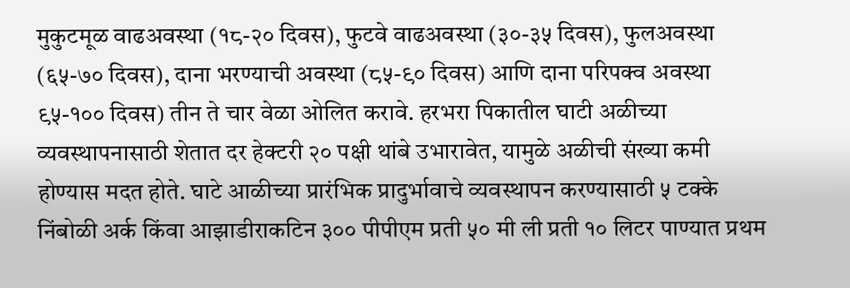मुकुटमूळ वाढअवस्था (१८-२० दिवस), फुटवे वाढअवस्था (३०-३५ दिवस), फुलअवस्था (६५-७० दिवस), दाना भरण्याची अवस्था (८५-९० दिवस) आणि दाना परिपक्व अवस्था ९५-१०० दिवस) तीन ते चार वेळा ओलित करावे. हरभरा पिकातील घाटी अळीच्या व्यवस्थापनासाठी शेतात दर हेक्टरी २० पक्षी थांबे उभारावेत, यामुळे अळीची संख्या कमी होण्यास मदत होते. घाटे आळीच्या प्रारंभिक प्रादुर्भावाचे व्यवस्थापन करण्यासाठी ५ टक्के निंबोळी अर्क किंवा आझाडीराकटिन ३०० पीपीएम प्रती ५० मी ली प्रती १० लिटर पाण्यात प्रथम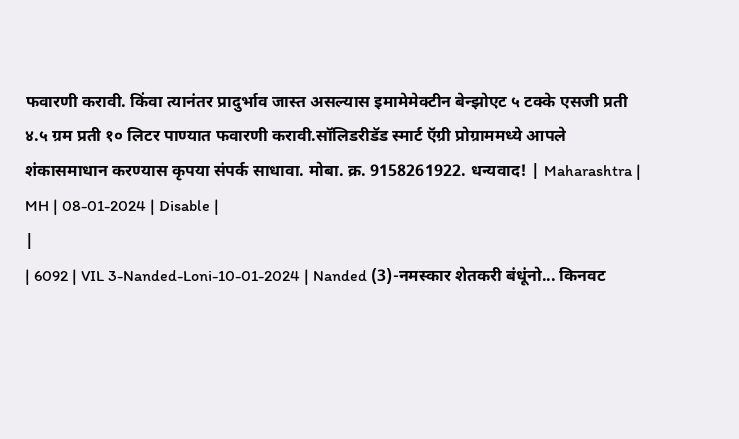फवारणी करावी. किंवा त्यानंतर प्रादुर्भाव जास्त असल्यास इमामेमेक्टीन बेन्झोएट ५ टक्के एसजी प्रती ४.५ ग्रम प्रती १० लिटर पाण्यात फवारणी करावी.सॉलिडरीडॅड स्मार्ट ऍग्री प्रोग्राममध्ये आपले शंकासमाधान करण्यास कृपया संपर्क साधावा. मोबा. क्र. 9158261922. धन्यवाद! | Maharashtra | MH | 08-01-2024 | Disable |
|
| 6092 | VIL 3-Nanded-Loni-10-01-2024 | Nanded (3)-नमस्कार शेतकरी बंधूंनो... किनवट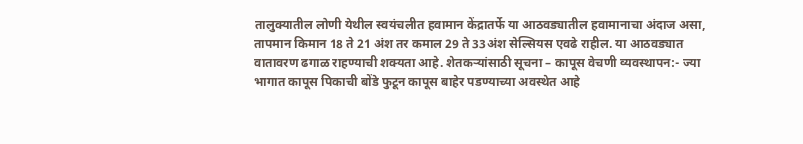तालुक्यातील लोणी येथील स्वयंचलीत हवामान केंद्रातर्फे या आठवड्यातील हवामानाचा अंदाज असा, तापमान किमान 18 ते 21 अंश तर कमाल 29 ते 33अंश सेल्सियस एवढे राहील. या आठवड्यात वातावरण ढगाळ राहण्याची शक्यता आहे. शेतकऱ्यांसाठी सूचना – कापूस वेचणी व्यवस्थापन:- ज्या भागात कापूस पिकाची बोंडे फुटून कापूस बाहेर पडण्याच्या अवस्थेत आहे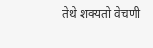तेथे शक्यतो वेचणी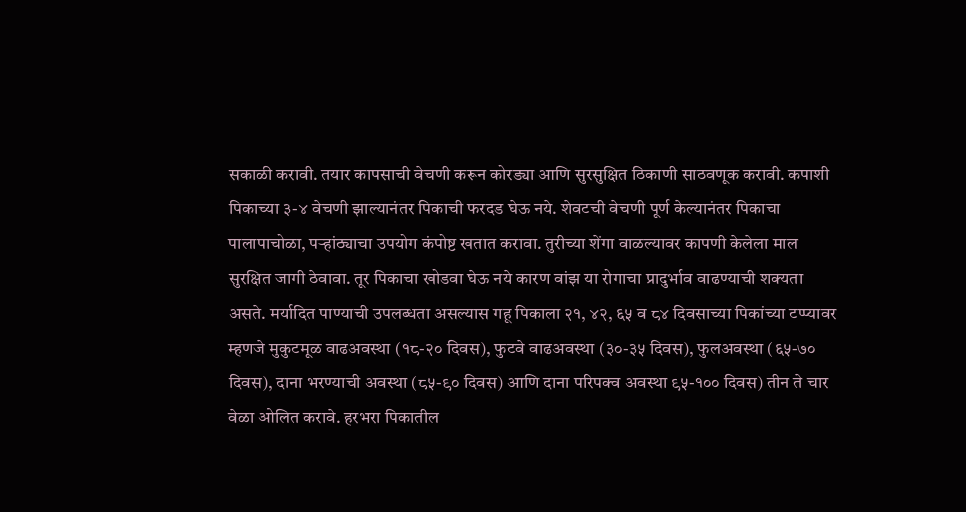सकाळी करावी. तयार कापसाची वेचणी करून कोरड्या आणि सुरसुक्षित ठिकाणी साठवणूक करावी. कपाशी पिकाच्या ३-४ वेचणी झाल्यानंतर पिकाची फरदड घेऊ नये. शेवटची वेचणी पूर्ण केल्यानंतर पिकाचा पालापाचोळा, पऱ्हांठ्याचा उपयोग कंपोष्ट खतात करावा. तुरीच्या शेंगा वाळल्यावर कापणी केलेला माल सुरक्षित जागी ठेवावा. तूर पिकाचा खोडवा घेऊ नये कारण वांझ या रोगाचा प्रादुर्भाव वाढण्याची शक्यता असते. मर्यादित पाण्याची उपलब्धता असल्यास गहू पिकाला २१, ४२, ६५ व ८४ दिवसाच्या पिकांच्या टप्प्यावर म्हणजे मुकुटमूळ वाढअवस्था (१८-२० दिवस), फुटवे वाढअवस्था (३०-३५ दिवस), फुलअवस्था (६५-७० दिवस), दाना भरण्याची अवस्था (८५-९० दिवस) आणि दाना परिपक्व अवस्था ९५-१०० दिवस) तीन ते चार वेळा ओलित करावे. हरभरा पिकातील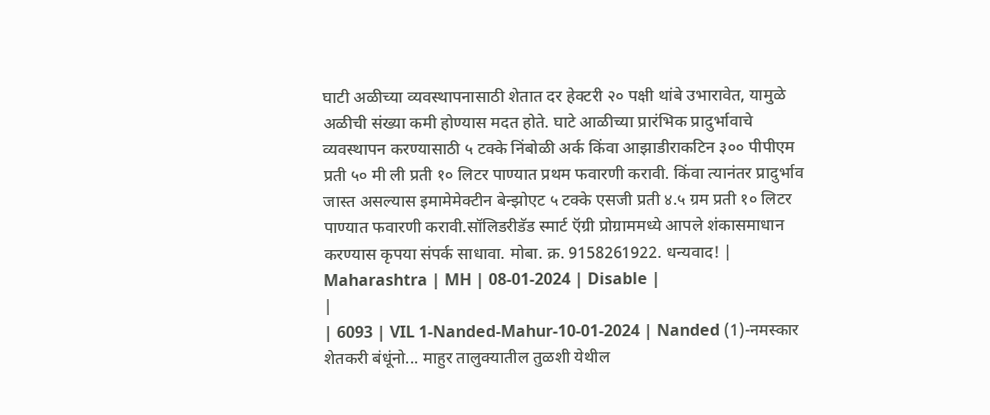घाटी अळीच्या व्यवस्थापनासाठी शेतात दर हेक्टरी २० पक्षी थांबे उभारावेत, यामुळे अळीची संख्या कमी होण्यास मदत होते. घाटे आळीच्या प्रारंभिक प्रादुर्भावाचे व्यवस्थापन करण्यासाठी ५ टक्के निंबोळी अर्क किंवा आझाडीराकटिन ३०० पीपीएम प्रती ५० मी ली प्रती १० लिटर पाण्यात प्रथम फवारणी करावी. किंवा त्यानंतर प्रादुर्भाव जास्त असल्यास इमामेमेक्टीन बेन्झोएट ५ टक्के एसजी प्रती ४.५ ग्रम प्रती १० लिटर पाण्यात फवारणी करावी.सॉलिडरीडॅड स्मार्ट ऍग्री प्रोग्राममध्ये आपले शंकासमाधान करण्यास कृपया संपर्क साधावा. मोबा. क्र. 9158261922. धन्यवाद! | Maharashtra | MH | 08-01-2024 | Disable |
|
| 6093 | VIL 1-Nanded-Mahur-10-01-2024 | Nanded (1)-नमस्कार शेतकरी बंधूंनो... माहुर तालुक्यातील तुळशी येथील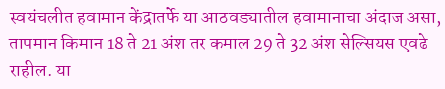स्वयंचलीत हवामान केंद्रातर्फे या आठवड्यातील हवामानाचा अंदाज असा, तापमान किमान 18 ते 21 अंश तर कमाल 29 ते 32 अंश सेल्सियस एवढे राहील. या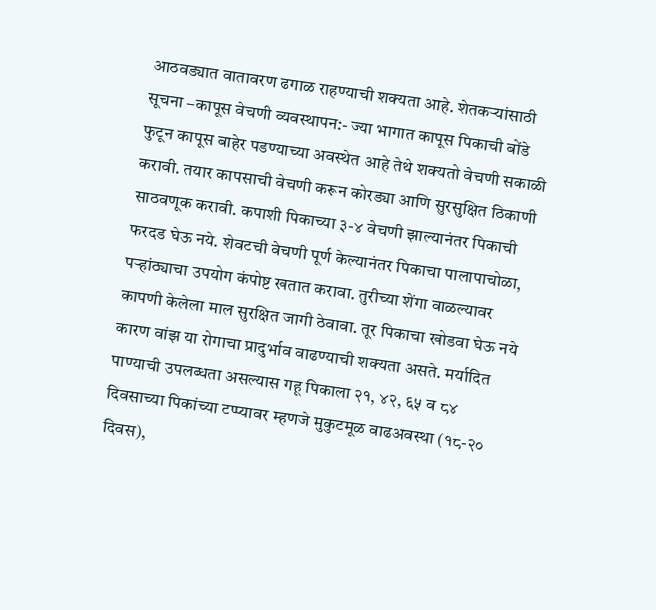आठवड्यात वातावरण ढगाळ राहण्याची शक्यता आहे. शेतकऱ्यांसाठी सूचना –कापूस वेचणी व्यवस्थापन:- ज्या भागात कापूस पिकाची बोंडे फुटून कापूस बाहेर पडण्याच्या अवस्थेत आहे तेथे शक्यतो वेचणी सकाळी करावी. तयार कापसाची वेचणी करून कोरड्या आणि सुरसुक्षित ठिकाणी साठवणूक करावी. कपाशी पिकाच्या ३-४ वेचणी झाल्यानंतर पिकाची फरदड घेऊ नये. शेवटची वेचणी पूर्ण केल्यानंतर पिकाचा पालापाचोळा, पऱ्हांठ्याचा उपयोग कंपोष्ट खतात करावा. तुरीच्या शेंगा वाळल्यावर कापणी केलेला माल सुरक्षित जागी ठेवावा. तूर पिकाचा खोडवा घेऊ नये कारण वांझ या रोगाचा प्रादुर्भाव वाढण्याची शक्यता असते. मर्यादित पाण्याची उपलब्धता असल्यास गहू पिकाला २१, ४२, ६५ व ८४ दिवसाच्या पिकांच्या टप्प्यावर म्हणजे मुकुटमूळ वाढअवस्था (१८-२० दिवस),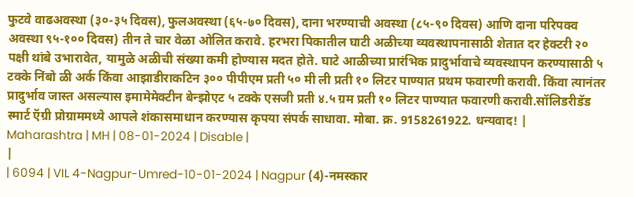फुटवे वाढअवस्था (३०-३५ दिवस), फुलअवस्था (६५-७० दिवस), दाना भरण्याची अवस्था (८५-९० दिवस) आणि दाना परिपक्व अवस्था ९५-१०० दिवस) तीन ते चार वेळा ओलित करावे. हरभरा पिकातील घाटी अळीच्या व्यवस्थापनासाठी शेतात दर हेक्टरी २० पक्षी थांबे उभारावेत, यामुळे अळीची संख्या कमी होण्यास मदत होते. घाटे आळीच्या प्रारंभिक प्रादुर्भावाचे व्यवस्थापन करण्यासाठी ५ टक्के निंबो ळी अर्क किंवा आझाडीराकटिन ३०० पीपीएम प्रती ५० मी ली प्रती १० लिटर पाण्यात प्रथम फवारणी करावी. किंवा त्यानंतर प्रादुर्भाव जास्त असल्यास इमामेमेक्टीन बेन्झोएट ५ टक्के एसजी प्रती ४.५ ग्रम प्रती १० लिटर पाण्यात फवारणी करावी.सॉलिडरीडॅड स्मार्ट ऍग्री प्रोग्राममध्ये आपले शंकासमाधान करण्यास कृपया संपर्क साधावा. मोबा. क्र. 9158261922. धन्यवाद! | Maharashtra | MH | 08-01-2024 | Disable |
|
| 6094 | VIL 4-Nagpur-Umred-10-01-2024 | Nagpur (4)-नमस्कार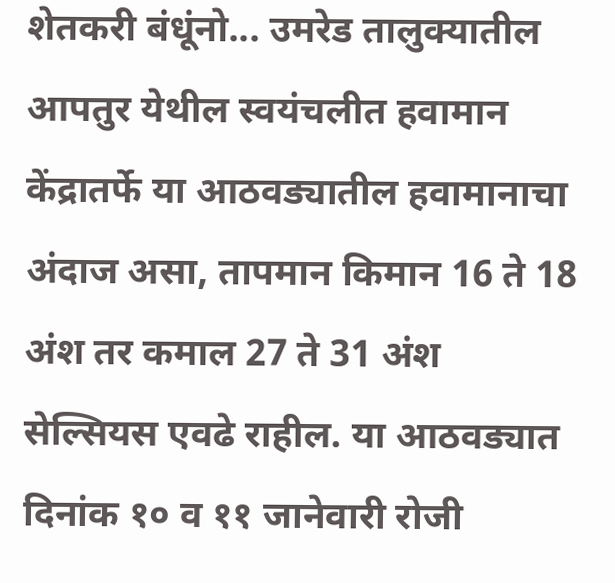शेतकरी बंधूंनो... उमरेड तालुक्यातील आपतुर येथील स्वयंचलीत हवामान केंद्रातर्फे या आठवड्यातील हवामानाचा अंदाज असा, तापमान किमान 16 ते 18 अंश तर कमाल 27 ते 31 अंश सेल्सियस एवढे राहील. या आठवड्यात दिनांक १० व ११ जानेवारी रोजी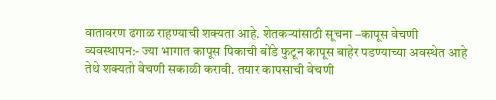वातावरण ढगाळ राहण्याची शक्यता आहे. शेतकऱ्यांसाठी सूचना –कापूस वेचणी व्यवस्थापन:- ज्या भागात कापूस पिकाची बोंडे फुटून कापूस बाहेर पडण्याच्या अवस्थेत आहे तेथे शक्यतो वेचणी सकाळी करावी. तयार कापसाची वेचणी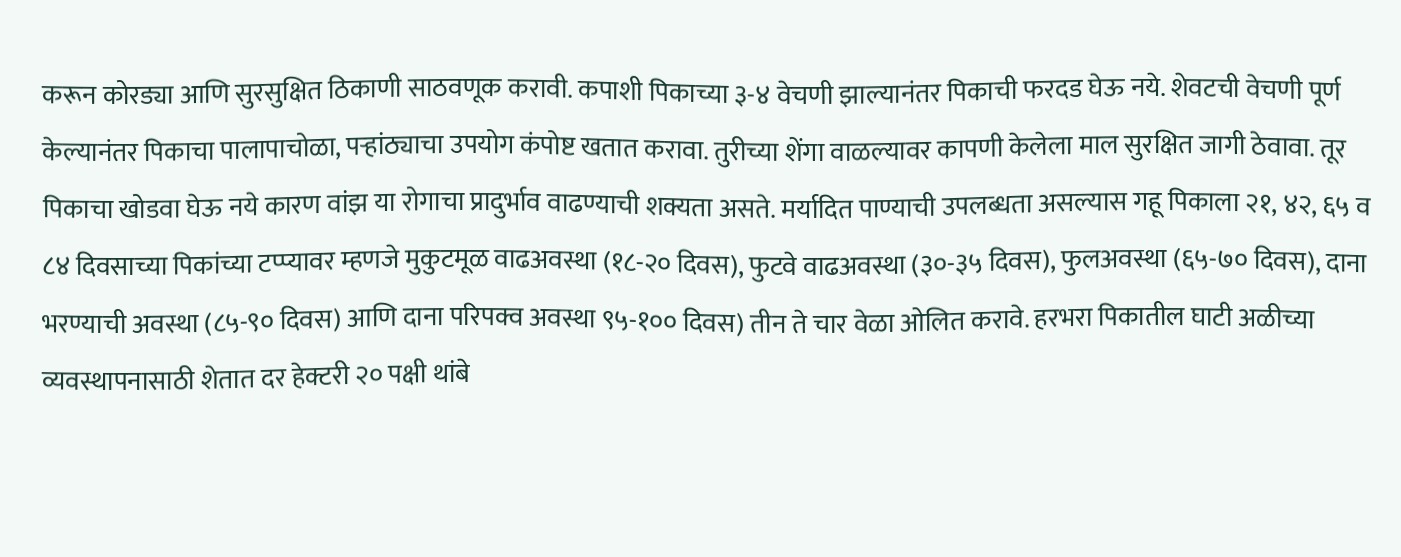करून कोरड्या आणि सुरसुक्षित ठिकाणी साठवणूक करावी. कपाशी पिकाच्या ३-४ वेचणी झाल्यानंतर पिकाची फरदड घेऊ नये. शेवटची वेचणी पूर्ण केल्यानंतर पिकाचा पालापाचोळा, पऱ्हांठ्याचा उपयोग कंपोष्ट खतात करावा. तुरीच्या शेंगा वाळल्यावर कापणी केलेला माल सुरक्षित जागी ठेवावा. तूर पिकाचा खोडवा घेऊ नये कारण वांझ या रोगाचा प्रादुर्भाव वाढण्याची शक्यता असते. मर्यादित पाण्याची उपलब्धता असल्यास गहू पिकाला २१, ४२, ६५ व ८४ दिवसाच्या पिकांच्या टप्प्यावर म्हणजे मुकुटमूळ वाढअवस्था (१८-२० दिवस), फुटवे वाढअवस्था (३०-३५ दिवस), फुलअवस्था (६५-७० दिवस), दाना भरण्याची अवस्था (८५-९० दिवस) आणि दाना परिपक्व अवस्था ९५-१०० दिवस) तीन ते चार वेळा ओलित करावे. हरभरा पिकातील घाटी अळीच्या व्यवस्थापनासाठी शेतात दर हेक्टरी २० पक्षी थांबे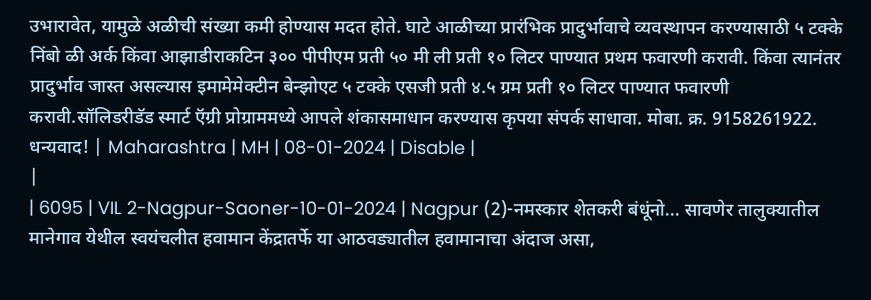उभारावेत, यामुळे अळीची संख्या कमी होण्यास मदत होते. घाटे आळीच्या प्रारंभिक प्रादुर्भावाचे व्यवस्थापन करण्यासाठी ५ टक्के निंबो ळी अर्क किंवा आझाडीराकटिन ३०० पीपीएम प्रती ५० मी ली प्रती १० लिटर पाण्यात प्रथम फवारणी करावी. किंवा त्यानंतर प्रादुर्भाव जास्त असल्यास इमामेमेक्टीन बेन्झोएट ५ टक्के एसजी प्रती ४.५ ग्रम प्रती १० लिटर पाण्यात फवारणी करावी.सॉलिडरीडॅड स्मार्ट ऍग्री प्रोग्राममध्ये आपले शंकासमाधान करण्यास कृपया संपर्क साधावा. मोबा. क्र. 9158261922. धन्यवाद! | Maharashtra | MH | 08-01-2024 | Disable |
|
| 6095 | VIL 2-Nagpur-Saoner-10-01-2024 | Nagpur (2)-नमस्कार शेतकरी बंधूंनो... सावणेर तालुक्यातील मानेगाव येथील स्वयंचलीत हवामान केंद्रातर्फे या आठवड्यातील हवामानाचा अंदाज असा,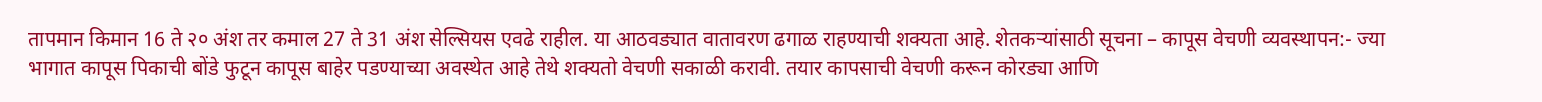तापमान किमान 16 ते २० अंश तर कमाल 27 ते 31 अंश सेल्सियस एवढे राहील. या आठवड्यात वातावरण ढगाळ राहण्याची शक्यता आहे. शेतकऱ्यांसाठी सूचना – कापूस वेचणी व्यवस्थापन:- ज्या भागात कापूस पिकाची बोंडे फुटून कापूस बाहेर पडण्याच्या अवस्थेत आहे तेथे शक्यतो वेचणी सकाळी करावी. तयार कापसाची वेचणी करून कोरड्या आणि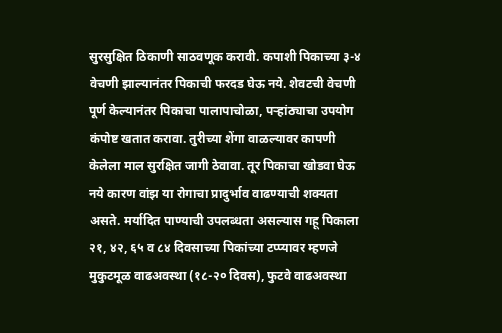सुरसुक्षित ठिकाणी साठवणूक करावी. कपाशी पिकाच्या ३-४ वेचणी झाल्यानंतर पिकाची फरदड घेऊ नये. शेवटची वेचणी पूर्ण केल्यानंतर पिकाचा पालापाचोळा, पऱ्हांठ्याचा उपयोग कंपोष्ट खतात करावा. तुरीच्या शेंगा वाळल्यावर कापणी केलेला माल सुरक्षित जागी ठेवावा. तूर पिकाचा खोडवा घेऊ नये कारण वांझ या रोगाचा प्रादुर्भाव वाढण्याची शक्यता असते. मर्यादित पाण्याची उपलब्धता असल्यास गहू पिकाला २१, ४२, ६५ व ८४ दिवसाच्या पिकांच्या टप्प्यावर म्हणजे मुकुटमूळ वाढअवस्था (१८-२० दिवस), फुटवे वाढअवस्था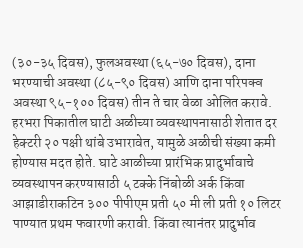(३०-३५ दिवस), फुलअवस्था (६५-७० दिवस), दाना भरण्याची अवस्था (८५-९० दिवस) आणि दाना परिपक्व अवस्था ९५-१०० दिवस) तीन ते चार वेळा ओलित करावे. हरभरा पिकातील घाटी अळीच्या व्यवस्थापनासाठी शेतात दर हेक्टरी २० पक्षी थांबे उभारावेत, यामुळे अळीची संख्या कमी होण्यास मदत होते. घाटे आळीच्या प्रारंभिक प्रादुर्भावाचे व्यवस्थापन करण्यासाठी ५ टक्के निंबोळी अर्क किंवा आझाडीराकटिन ३०० पीपीएम प्रती ५० मी ली प्रती १० लिटर पाण्यात प्रथम फवारणी करावी. किंवा त्यानंतर प्रादुर्भाव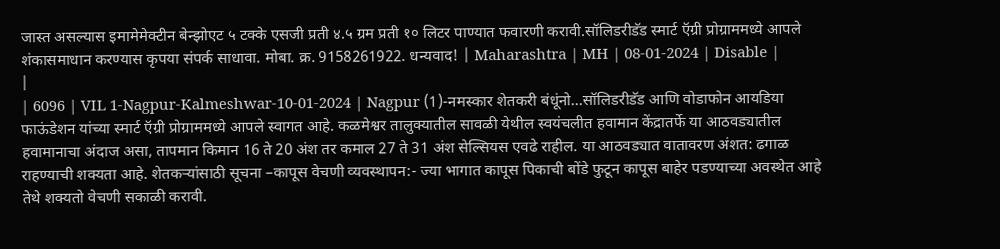जास्त असल्यास इमामेमेक्टीन बेन्झोएट ५ टक्के एसजी प्रती ४.५ ग्रम प्रती १० लिटर पाण्यात फवारणी करावी.सॉलिडरीडॅड स्मार्ट ऍग्री प्रोग्राममध्ये आपले शंकासमाधान करण्यास कृपया संपर्क साधावा. मोबा. क्र. 9158261922. धन्यवाद! | Maharashtra | MH | 08-01-2024 | Disable |
|
| 6096 | VIL 1-Nagpur-Kalmeshwar-10-01-2024 | Nagpur (1)-नमस्कार शेतकरी बंधूंनो...सॉलिडरीडॅड आणि वोडाफोन आयडिया फाऊंडेशन यांच्या स्मार्ट ऍग्री प्रोग्राममध्ये आपले स्वागत आहे. कळमेश्वर तालुक्यातील सावळी येथील स्वयंचलीत हवामान केंद्रातर्फे या आठवड्यातील हवामानाचा अंदाज असा, तापमान किमान 16 ते 20 अंश तर कमाल 27 ते 31 अंश सेल्सियस एवढे राहील. या आठवड्यात वातावरण अंशत: ढगाळ राहण्याची शक्यता आहे. शेतकऱ्यांसाठी सूचना –कापूस वेचणी व्यवस्थापन:- ज्या भागात कापूस पिकाची बोंडे फुटून कापूस बाहेर पडण्याच्या अवस्थेत आहे तेथे शक्यतो वेचणी सकाळी करावी.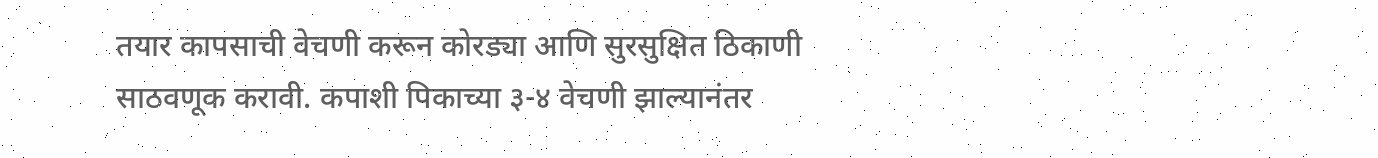तयार कापसाची वेचणी करून कोरड्या आणि सुरसुक्षित ठिकाणी साठवणूक करावी. कपाशी पिकाच्या ३-४ वेचणी झाल्यानंतर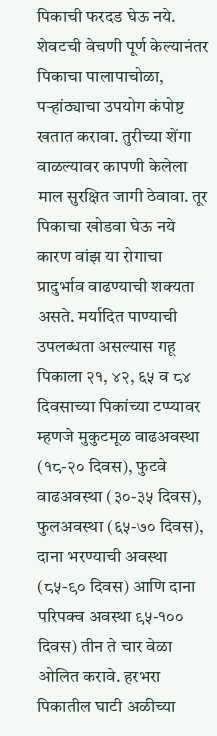पिकाची फरदड घेऊ नये. शेवटची वेचणी पूर्ण केल्यानंतर पिकाचा पालापाचोळा, पऱ्हांठ्याचा उपयोग कंपोष्ट खतात करावा. तुरीच्या शेंगा वाळल्यावर कापणी केलेला माल सुरक्षित जागी ठेवावा. तूर पिकाचा खोडवा घेऊ नये कारण वांझ या रोगाचा प्रादुर्भाव वाढण्याची शक्यता असते. मर्यादित पाण्याची उपलब्धता असल्यास गहू पिकाला २१, ४२, ६५ व ८४ दिवसाच्या पिकांच्या टप्प्यावर म्हणजे मुकुटमूळ वाढअवस्था (१८-२० दिवस), फुटवे वाढअवस्था (३०-३५ दिवस), फुलअवस्था (६५-७० दिवस), दाना भरण्याची अवस्था (८५-९० दिवस) आणि दाना परिपक्व अवस्था ९५-१०० दिवस) तीन ते चार वेळा ओलित करावे. हरभरा पिकातील घाटी अळीच्या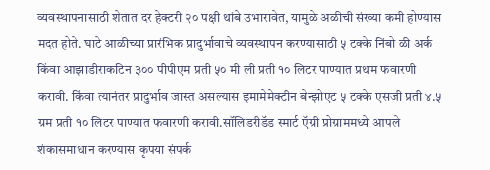व्यवस्थापनासाठी शेतात दर हेक्टरी २० पक्षी थांबे उभारावेत, यामुळे अळीची संख्या कमी होण्यास मदत होते. घाटे आळीच्या प्रारंभिक प्रादुर्भावाचे व्यवस्थापन करण्यासाठी ५ टक्के निंबो ळी अर्क किंवा आझाडीराकटिन ३०० पीपीएम प्रती ५० मी ली प्रती १० लिटर पाण्यात प्रथम फवारणी करावी. किंवा त्यानंतर प्रादुर्भाव जास्त असल्यास इमामेमेक्टीन बेन्झोएट ५ टक्के एसजी प्रती ४.५ ग्रम प्रती १० लिटर पाण्यात फवारणी करावी.सॉलिडरीडॅड स्मार्ट ऍग्री प्रोग्राममध्ये आपले शंकासमाधान करण्यास कृपया संपर्क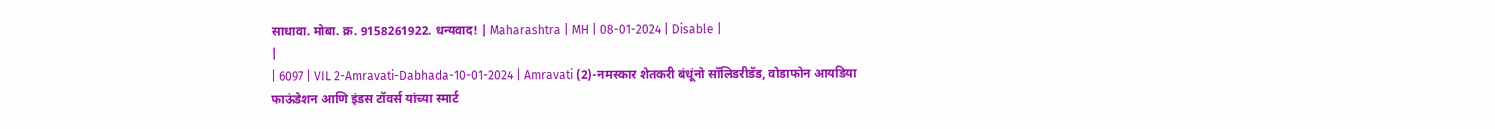साधावा. मोबा. क्र. 9158261922. धन्यवाद! | Maharashtra | MH | 08-01-2024 | Disable |
|
| 6097 | VIL 2-Amravati-Dabhada-10-01-2024 | Amravati (2)-नमस्कार शेतकरी बंधूंनो सॉलिडरीडॅड, वोडाफोन आयडिया फाऊंडेशन आणि इंडस टॉवर्स यांच्या स्मार्ट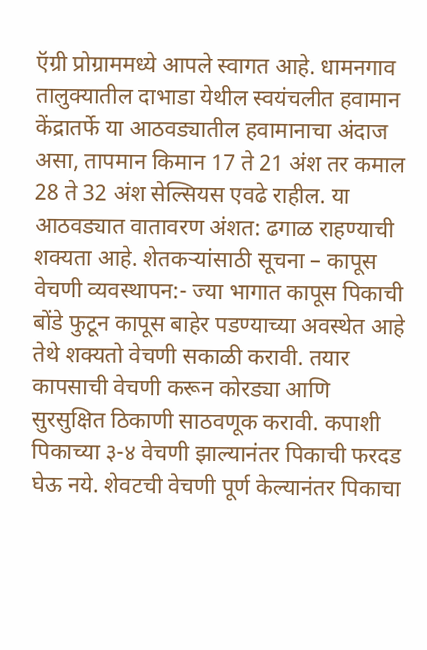ऍग्री प्रोग्राममध्ये आपले स्वागत आहे. धामनगाव तालुक्यातील दाभाडा येथील स्वयंचलीत हवामान केंद्रातर्फे या आठवड्यातील हवामानाचा अंदाज असा, तापमान किमान 17 ते 21 अंश तर कमाल 28 ते 32 अंश सेल्सियस एवढे राहील. या आठवड्यात वातावरण अंशत: ढगाळ राहण्याची शक्यता आहे. शेतकऱ्यांसाठी सूचना – कापूस वेचणी व्यवस्थापन:- ज्या भागात कापूस पिकाची बोंडे फुटून कापूस बाहेर पडण्याच्या अवस्थेत आहे तेथे शक्यतो वेचणी सकाळी करावी. तयार कापसाची वेचणी करून कोरड्या आणि सुरसुक्षित ठिकाणी साठवणूक करावी. कपाशी पिकाच्या ३-४ वेचणी झाल्यानंतर पिकाची फरदड घेऊ नये. शेवटची वेचणी पूर्ण केल्यानंतर पिकाचा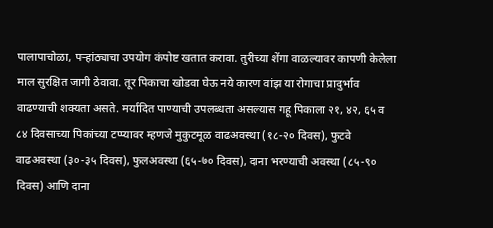पालापाचोळा, पऱ्हांठ्याचा उपयोग कंपोष्ट खतात करावा. तुरीच्या शेंगा वाळल्यावर कापणी केलेला माल सुरक्षित जागी ठेवावा. तूर पिकाचा खोडवा घेऊ नये कारण वांझ या रोगाचा प्रादुर्भाव वाढण्याची शक्यता असते. मर्यादित पाण्याची उपलब्धता असल्यास गहू पिकाला २१, ४२, ६५ व ८४ दिवसाच्या पिकांच्या टप्प्यावर म्हणजे मुकुटमूळ वाढअवस्था (१८-२० दिवस), फुटवे वाढअवस्था (३०-३५ दिवस), फुलअवस्था (६५-७० दिवस), दाना भरण्याची अवस्था (८५-९० दिवस) आणि दाना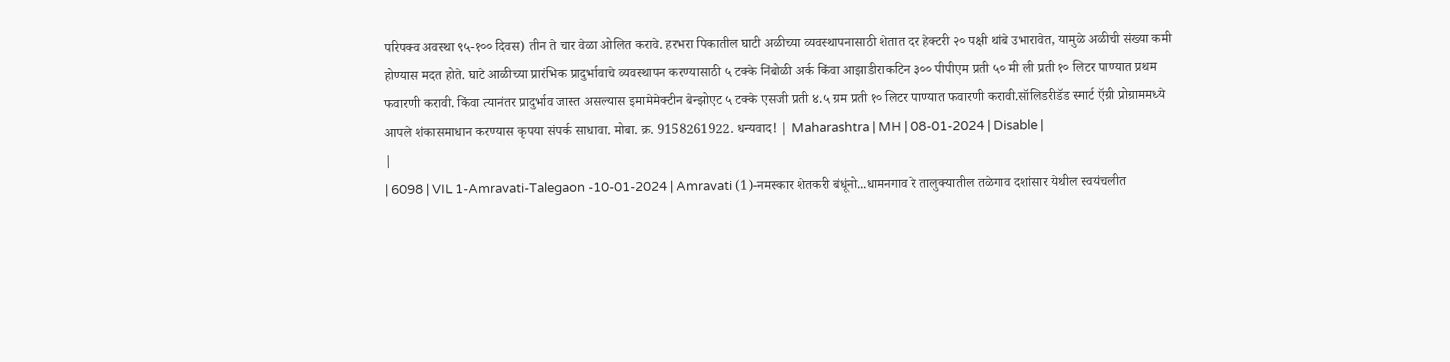परिपक्व अवस्था ९५-१०० दिवस) तीन ते चार वेळा ओलित करावे. हरभरा पिकातील घाटी अळीच्या व्यवस्थापनासाठी शेतात दर हेक्टरी २० पक्षी थांबे उभारावेत, यामुळे अळीची संख्या कमी होण्यास मदत होते. घाटे आळीच्या प्रारंभिक प्रादुर्भावाचे व्यवस्थापन करण्यासाठी ५ टक्के निंबोळी अर्क किंवा आझाडीराकटिन ३०० पीपीएम प्रती ५० मी ली प्रती १० लिटर पाण्यात प्रथम फवारणी करावी. किंवा त्यानंतर प्रादुर्भाव जास्त असल्यास इमामेमेक्टीन बेन्झोएट ५ टक्के एसजी प्रती ४.५ ग्रम प्रती १० लिटर पाण्यात फवारणी करावी.सॉलिडरीडॅड स्मार्ट ऍग्री प्रोग्राममध्ये आपले शंकासमाधान करण्यास कृपया संपर्क साधावा. मोबा. क्र. 9158261922. धन्यवाद! | Maharashtra | MH | 08-01-2024 | Disable |
|
| 6098 | VIL 1-Amravati-Talegaon -10-01-2024 | Amravati (1)-नमस्कार शेतकरी बंधूंनो...धामनगाव रे तालुक्यातील तळेगाव दशांसार येथील स्वयंचलीत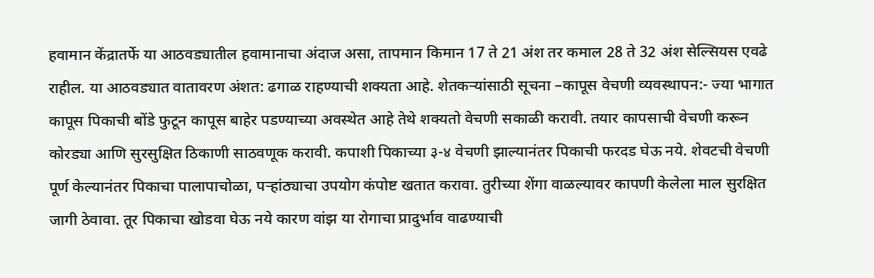हवामान केंद्रातर्फे या आठवड्यातील हवामानाचा अंदाज असा, तापमान किमान 17 ते 21 अंश तर कमाल 28 ते 32 अंश सेल्सियस एवढे राहील. या आठवड्यात वातावरण अंशत: ढगाळ राहण्याची शक्यता आहे. शेतकऱ्यांसाठी सूचना –कापूस वेचणी व्यवस्थापन:- ज्या भागात कापूस पिकाची बोंडे फुटून कापूस बाहेर पडण्याच्या अवस्थेत आहे तेथे शक्यतो वेचणी सकाळी करावी. तयार कापसाची वेचणी करून कोरड्या आणि सुरसुक्षित ठिकाणी साठवणूक करावी. कपाशी पिकाच्या ३-४ वेचणी झाल्यानंतर पिकाची फरदड घेऊ नये. शेवटची वेचणी पूर्ण केल्यानंतर पिकाचा पालापाचोळा, पऱ्हांठ्याचा उपयोग कंपोष्ट खतात करावा. तुरीच्या शेंगा वाळल्यावर कापणी केलेला माल सुरक्षित जागी ठेवावा. तूर पिकाचा खोडवा घेऊ नये कारण वांझ या रोगाचा प्रादुर्भाव वाढण्याची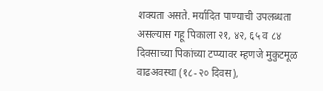शक्यता असते. मर्यादित पाण्याची उपलब्धता असल्यास गहू पिकाला २१, ४२, ६५ व ८४ दिवसाच्या पिकांच्या टप्प्यावर म्हणजे मुकुटमूळ वाढअवस्था (१८-२० दिवस),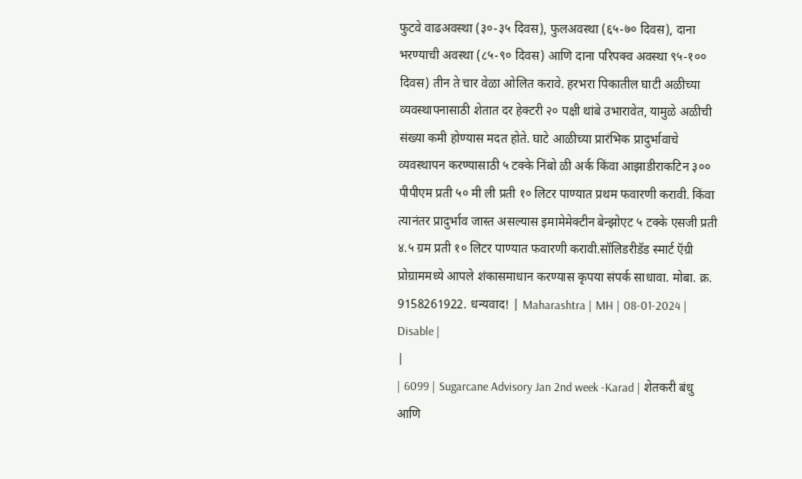फुटवे वाढअवस्था (३०-३५ दिवस), फुलअवस्था (६५-७० दिवस), दाना भरण्याची अवस्था (८५-९० दिवस) आणि दाना परिपक्व अवस्था ९५-१०० दिवस) तीन ते चार वेळा ओलित करावे. हरभरा पिकातील घाटी अळीच्या व्यवस्थापनासाठी शेतात दर हेक्टरी २० पक्षी थांबे उभारावेत, यामुळे अळीची संख्या कमी होण्यास मदत होते. घाटे आळीच्या प्रारंभिक प्रादुर्भावाचे व्यवस्थापन करण्यासाठी ५ टक्के निंबो ळी अर्क किंवा आझाडीराकटिन ३०० पीपीएम प्रती ५० मी ली प्रती १० लिटर पाण्यात प्रथम फवारणी करावी. किंवा त्यानंतर प्रादुर्भाव जास्त असल्यास इमामेमेक्टीन बेन्झोएट ५ टक्के एसजी प्रती ४.५ ग्रम प्रती १० लिटर पाण्यात फवारणी करावी.सॉलिडरीडॅड स्मार्ट ऍग्री प्रोग्राममध्ये आपले शंकासमाधान करण्यास कृपया संपर्क साधावा. मोबा. क्र. 9158261922. धन्यवाद! | Maharashtra | MH | 08-01-2024 | Disable |
|
| 6099 | Sugarcane Advisory Jan 2nd week -Karad | शेतकरी बंधु आणि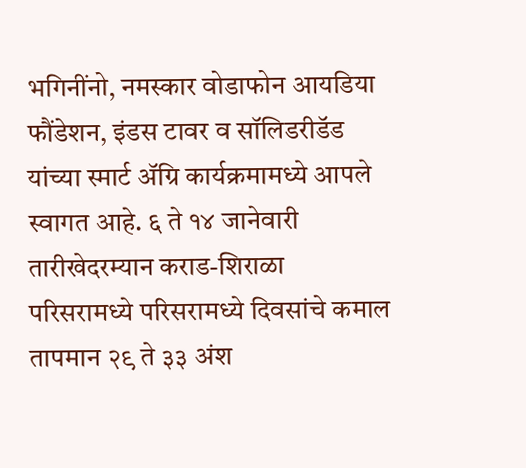भगिनींनो, नमस्कार वोडाफोन आयडिया फौंडेशन, इंडस टावर व सॉलिडरीडॅड यांच्या स्मार्ट ॲग्रि कार्यक्रमामध्ये आपले स्वागत आहे. ६ ते १४ जानेवारी तारीखेदरम्यान कराड-शिराळा परिसरामध्ये परिसरामध्ये दिवसांचे कमाल तापमान २९ ते ३३ अंश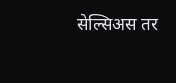सेल्सिअस तर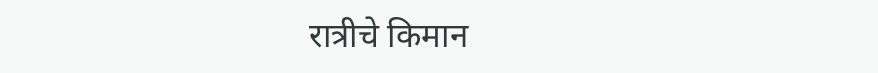रात्रीचे किमान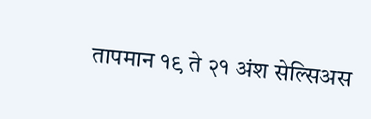तापमान १९ ते २१ अंश सेल्सिअस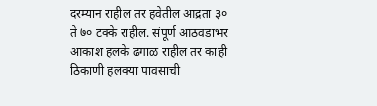दरम्यान राहील तर हवेतील आद्रता ३० ते ७० टक्के राहील. संपूर्ण आठवडाभर आकाश हलके ढगाळ राहील तर काही ठिकाणी हलक्या पावसाची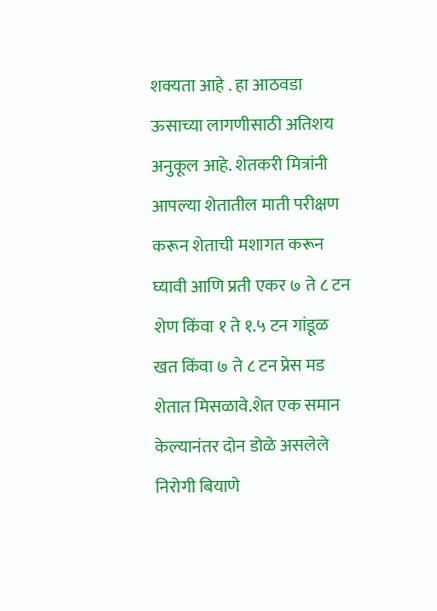शक्यता आहे . हा आठवडा ऊसाच्या लागणीसाठी अतिशय अनुकूल आहे. शेतकरी मित्रांनी आपल्या शेतातील माती परीक्षण करून शेताची मशागत करून घ्यावी आणि प्रती एकर ७ ते ८ टन शेण किंवा १ ते १.५ टन गांडूळ खत किंवा ७ ते ८ टन प्रेस मड शेतात मिसळावे.शेत एक समान केल्यानंतर दोन डोळे असलेले निरोगी बियाणे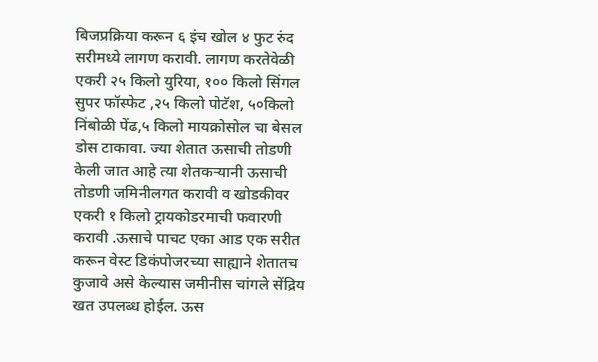बिजप्रक्रिया करून ६ इंच खोल ४ फुट रुंद सरीमध्ये लागण करावी. लागण करतेवेळी एकरी २५ किलो युरिया, १०० किलो सिंगल सुपर फॉस्फेट ,२५ किलो पोटॅश, ५०किलो निंबोळी पेंढ,५ किलो मायक्रोसोल चा बेसल डोस टाकावा. ज्या शेतात ऊसाची तोडणी केली जात आहे त्या शेतकऱ्यानी ऊसाची तोडणी जमिनीलगत करावी व खोडकीवर एकरी १ किलो ट्रायकोडरमाची फवारणी करावी .ऊसाचे पाचट एका आड एक सरीत करून वेस्ट डिकंपोजरच्या साह्याने शेतातच कुजावे असे केल्यास जमीनीस चांगले सेंद्रिय खत उपलब्ध होईल. ऊस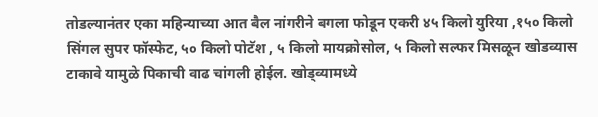तोडल्यानंतर एका महिन्याच्या आत बैल नांगरीने बगला फोडून एकरी ४५ किलो युरिया ,१५० किलो सिंगल सुपर फॉस्फेट, ५० किलो पोटॅश , ५ किलो मायक्रोसोल, ५ किलो सल्फर मिसळून खोडव्यास टाकावे यामुळे पिकाची वाढ चांगली होईल. खोड्व्यामध्ये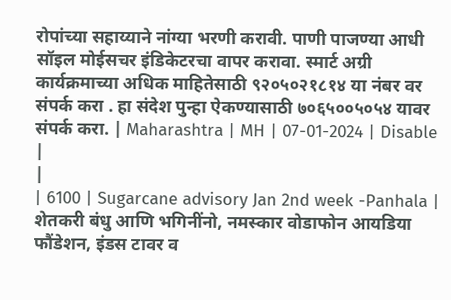रोपांच्या सहाय्याने नांग्या भरणी करावी. पाणी पाजण्या आधी सॉइल मोईसचर इंडिकेटरचा वापर करावा. स्मार्ट अग्री कार्यक्रमाच्या अधिक माहितेसाठी ९२०५०२१८१४ या नंबर वर संपर्क करा . हा संदेश पुन्हा ऐकण्यासाठी ७०६५००५०५४ यावर संपर्क करा. | Maharashtra | MH | 07-01-2024 | Disable |
|
| 6100 | Sugarcane advisory Jan 2nd week -Panhala | शेतकरी बंधु आणि भगिनींनो, नमस्कार वोडाफोन आयडिया फौंडेशन, इंडस टावर व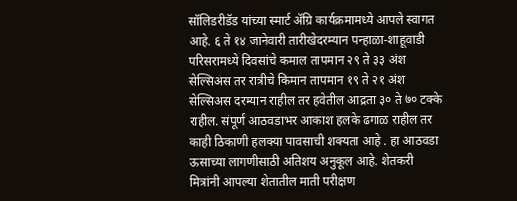सॉलिडरीडॅड यांच्या स्मार्ट ॲग्रि कार्यक्रमामध्ये आपले स्वागत आहे. ६ ते १४ जानेवारी तारीखेदरम्यान पन्हाळा-शाहूवाडी परिसरामध्ये दिवसांचे कमाल तापमान २९ ते ३३ अंश सेल्सिअस तर रात्रीचे किमान तापमान १९ ते २१ अंश सेल्सिअस दरम्यान राहील तर हवेतील आद्रता ३० ते ७० टक्के राहील. संपूर्ण आठवडाभर आकाश हलके ढगाळ राहील तर काही ठिकाणी हलक्या पावसाची शक्यता आहे . हा आठवडा ऊसाच्या लागणीसाठी अतिशय अनुकूल आहे. शेतकरी मित्रांनी आपल्या शेतातील माती परीक्षण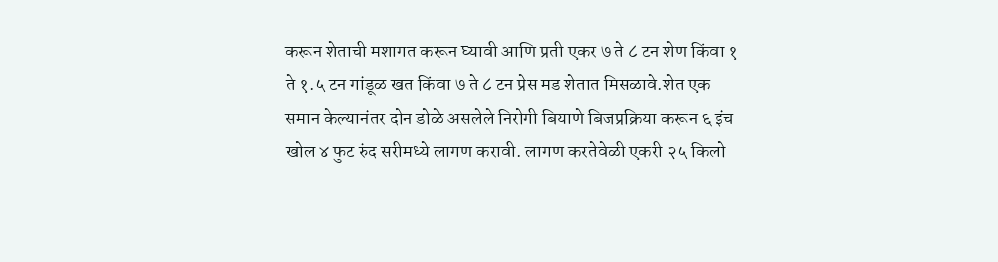करून शेताची मशागत करून घ्यावी आणि प्रती एकर ७ ते ८ टन शेण किंवा १ ते १.५ टन गांडूळ खत किंवा ७ ते ८ टन प्रेस मड शेतात मिसळावे.शेत एक समान केल्यानंतर दोन डोळे असलेले निरोगी बियाणे बिजप्रक्रिया करून ६ इंच खोल ४ फुट रुंद सरीमध्ये लागण करावी. लागण करतेवेळी एकरी २५ किलो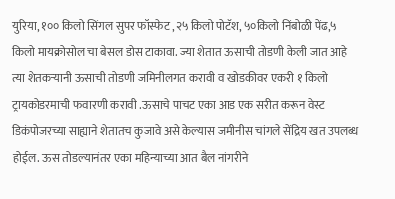युरिया, १०० किलो सिंगल सुपर फॉस्फेट ,२५ किलो पोटॅश, ५०किलो निंबोळी पेंढ,५ किलो मायक्रोसोल चा बेसल डोस टाकावा. ज्या शेतात ऊसाची तोडणी केली जात आहे त्या शेतकऱ्यानी ऊसाची तोडणी जमिनीलगत करावी व खोडकीवर एकरी १ किलो ट्रायकोडरमाची फवारणी करावी .ऊसाचे पाचट एका आड एक सरीत करून वेस्ट डिकंपोजरच्या साह्याने शेतातच कुजावे असे केल्यास जमीनीस चांगले सेंद्रिय खत उपलब्ध होईल. ऊस तोडल्यानंतर एका महिन्याच्या आत बैल नांगरीने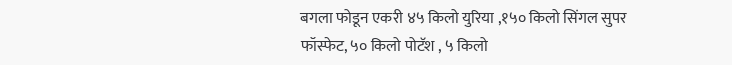बगला फोडून एकरी ४५ किलो युरिया ,१५० किलो सिंगल सुपर फॉस्फेट, ५० किलो पोटॅश , ५ किलो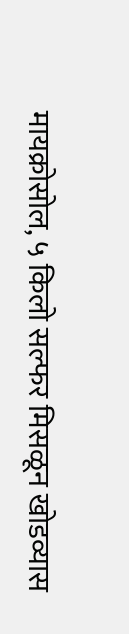मायक्रोसोल, ५ किलो सल्फर मिसळून खोडव्यास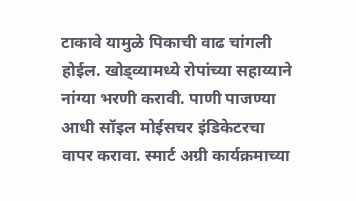टाकावे यामुळे पिकाची वाढ चांगली होईल. खोड्व्यामध्ये रोपांच्या सहाय्याने नांग्या भरणी करावी. पाणी पाजण्या आधी सॉइल मोईसचर इंडिकेटरचा वापर करावा. स्मार्ट अग्री कार्यक्रमाच्या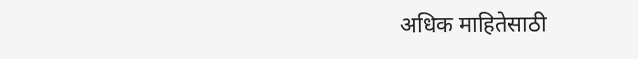अधिक माहितेसाठी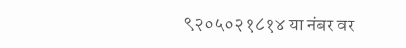९२०५०२१८१४ या नंबर वर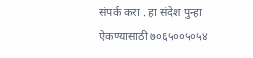संपर्क करा . हा संदेश पुन्हा ऐकण्यासाठी ७०६५००५०५४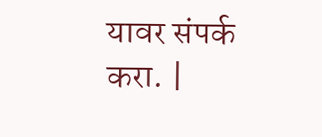यावर संपर्क करा. |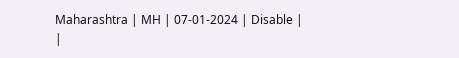Maharashtra | MH | 07-01-2024 | Disable |
|